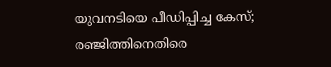യുവനടിയെ പീഡിപ്പിച്ച കേസ്; രഞ്ജിത്തിനെതിരെ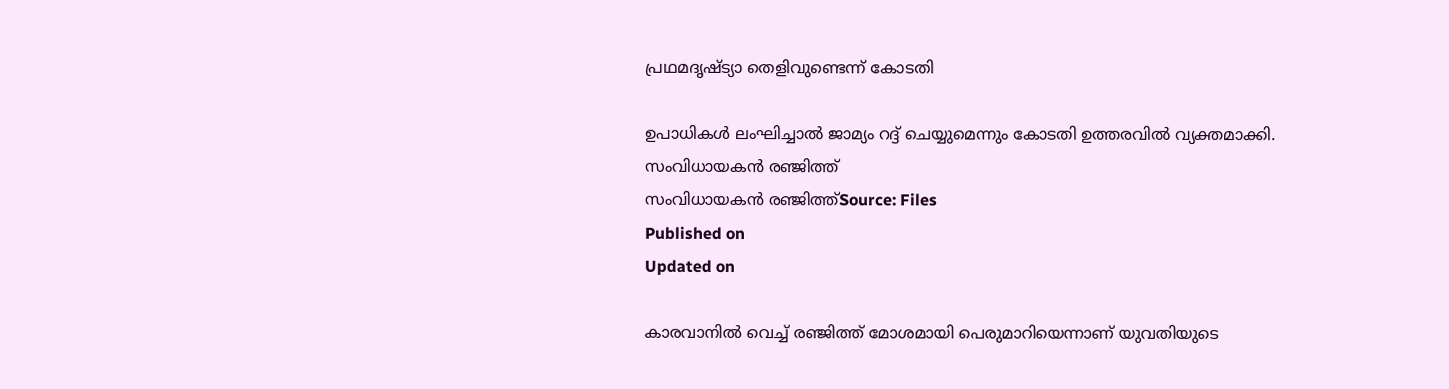പ്രഥമദൃഷ്‌ട്യാ തെളിവുണ്ടെന്ന് കോടതി

ഉപാധികൾ ലംഘിച്ചാൽ ജാമ്യം റദ്ദ് ചെയ്യുമെന്നും കോടതി ഉത്തരവിൽ വ്യക്തമാക്കി.
സംവിധായകൻ രഞ്ജിത്ത്
സംവിധായകൻ രഞ്ജിത്ത്Source: Files
Published on
Updated on

കാരവാനിൽ വെച്ച് രഞ്ജിത്ത് മോശമായി പെരുമാറിയെന്നാണ് യുവതിയുടെ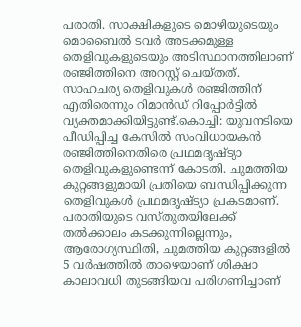പരാതി. സാക്ഷികളുടെ മൊഴിയുടെയും മൊബൈൽ ടവർ അടക്കമുള്ള തെളിവുകളുടെയും അടിസ്ഥാനത്തിലാണ് രഞ്ജിത്തിനെ അറസ്റ്റ് ചെയ്തത്. സാഹചര്യ തെളിവുകൾ രഞ്ജിത്തിന് എതിരെന്നും റിമാൻഡ് റിപ്പോർട്ടിൽ വ്യക്തമാക്കിയിട്ടുണ്ട്.കൊച്ചി: യുവനടിയെ പീഡിപ്പിച്ച കേസിൽ സംവിധായകൻ രഞ്ജിത്തിനെതിരെ പ്രഥമദൃഷ്‌ട്യാ തെളിവുകളുണ്ടെന്ന് കോടതി. ചുമത്തിയ കുറ്റങ്ങളുമായി പ്രതിയെ ബന്ധിപ്പിക്കുന്ന തെളിവുകൾ പ്രഥമദൃഷ്‌ട്യാ പ്രകടമാണ്. പരാതിയുടെ വസ്‌തുതയിലേക്ക് തൽക്കാലം കടക്കുന്നില്ലെന്നും, ആരോഗ്യസ്ഥിതി, ചുമത്തിയ കുറ്റങ്ങളിൽ 5 വർഷത്തിൽ താഴെയാണ് ശിക്ഷാ കാലാവധി തുടങ്ങിയവ പരിഗണിച്ചാണ്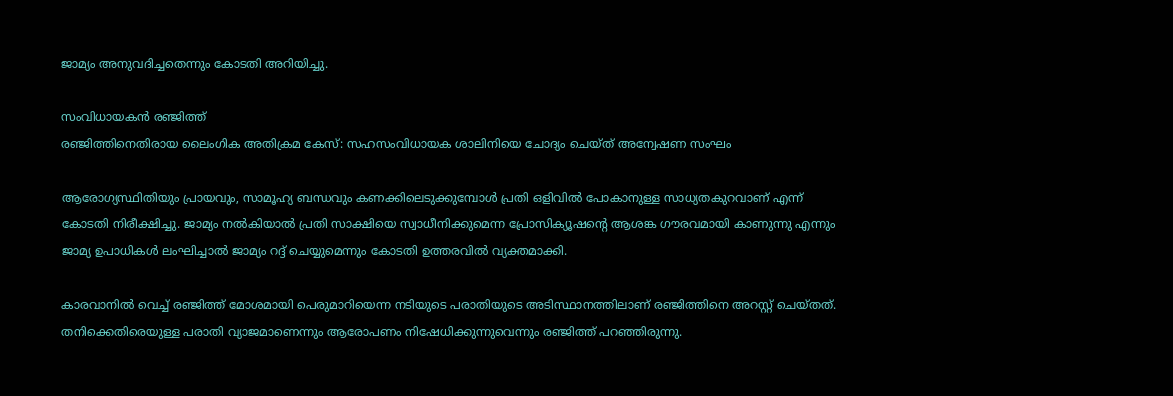ജാമ്യം അനുവദിച്ചതെന്നും കോടതി അറിയിച്ചു.

സംവിധായകൻ രഞ്ജിത്ത്
രഞ്ജിത്തിനെതിരായ ലൈംഗിക അതിക്രമ കേസ്: സഹസംവിധായക ശാലിനിയെ ചോദ്യം ചെയ്ത് അന്വേഷണ സംഘം

ആരോഗ്യസ്ഥിതിയും പ്രായവും, സാമൂഹ്യ ബന്ധവും കണക്കിലെടുക്കുമ്പോൾ പ്രതി ഒളിവിൽ പോകാനുള്ള സാധ്യതകുറവാണ് എന്ന് കോടതി നിരീക്ഷിച്ചു. ജാമ്യം നൽകിയാൽ പ്രതി സാക്ഷിയെ സ്വാധീനിക്കുമെന്ന പ്രോസിക്യൂഷൻ്റെ ആശങ്ക ഗൗരവമായി കാണുന്നു എന്നും ജാമ്യ ഉപാധികൾ ലംഘിച്ചാൽ ജാമ്യം റദ്ദ് ചെയ്യുമെന്നും കോടതി ഉത്തരവിൽ വ്യക്തമാക്കി.

കാരവാനിൽ വെച്ച് രഞ്ജിത്ത് മോശമായി പെരുമാറിയെന്ന നടിയുടെ പരാതിയുടെ അടിസ്ഥാനത്തിലാണ് രഞ്ജിത്തിനെ അറസ്റ്റ് ചെയ്തത്. തനിക്കെതിരെയുള്ള പരാതി വ്യാജമാണെന്നും ആരോപണം നിഷേധിക്കുന്നുവെന്നും രഞ്ജിത്ത് പറഞ്ഞിരുന്നു.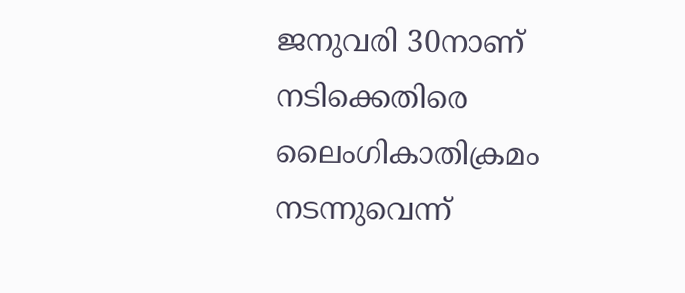ജനുവരി 30നാണ് നടിക്കെതിരെ ലൈംഗികാതിക്രമം നടന്നുവെന്ന്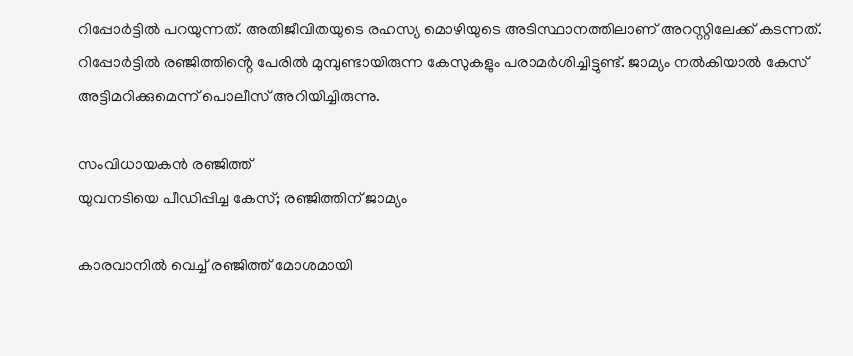റിപ്പോർട്ടിൽ പറയുന്നത്. അതിജീവിതയുടെ രഹസ്യ മൊഴിയുടെ അടിസ്ഥാനത്തിലാണ് അറസ്റ്റിലേക്ക് കടന്നത്. റിപ്പോർട്ടിൽ രഞ്ജിത്തിൻ്റെ പേരിൽ മുമ്പുണ്ടായിരുന്ന കേസുകളും പരാമർശിച്ചിട്ടുണ്ട്. ജാമ്യം നൽകിയാൽ കേസ് അട്ടിമറിക്കുമെന്ന് പൊലീസ് അറിയിച്ചിരുന്നു.

സംവിധായകൻ രഞ്ജിത്ത്
യുവനടിയെ പീഡിപ്പിച്ച കേസ്; രഞ്ജിത്തിന് ജാമ്യം

കാരവാനിൽ വെച്ച് രഞ്ജിത്ത് മോശമായി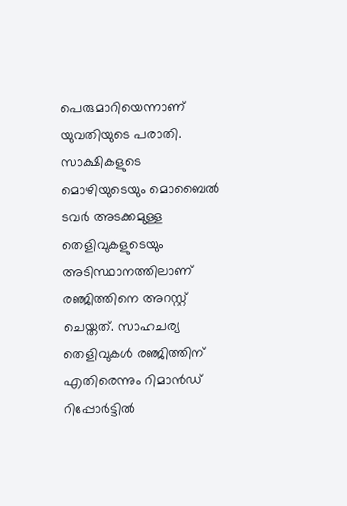പെരുമാറിയെന്നാണ് യുവതിയുടെ പരാതി. സാക്ഷികളുടെ മൊഴിയുടെയും മൊബൈൽ ടവർ അടക്കമുള്ള തെളിവുകളുടെയും അടിസ്ഥാനത്തിലാണ് രഞ്ജിത്തിനെ അറസ്റ്റ് ചെയ്തത്. സാഹചര്യ തെളിവുകൾ രഞ്ജിത്തിന് എതിരെന്നും റിമാൻഡ് റിപ്പോർട്ടിൽ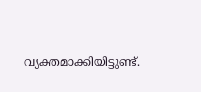വ്യക്തമാക്കിയിട്ടുണ്ട്.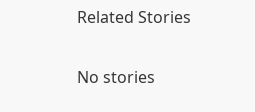Related Stories

No stories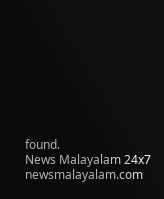found.
News Malayalam 24x7
newsmalayalam.com